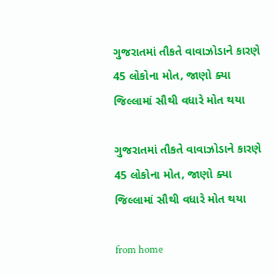ગુજરાતમાં તૌકતે વાવાઝોડાને કારણે 45 લોકોના મોત, જાણો ક્યા જિલ્લામાં સૌથી વધારે મોત થયા

ગુજરાતમાં તૌકતે વાવાઝોડાને કારણે 45 લોકોના મોત, જાણો ક્યા જિલ્લામાં સૌથી વધારે મોત થયા

from home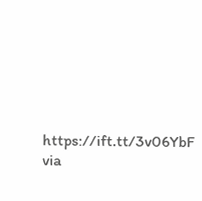https://ift.tt/3v06YbF
via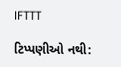IFTTT

ટિપ્પણીઓ નથી: